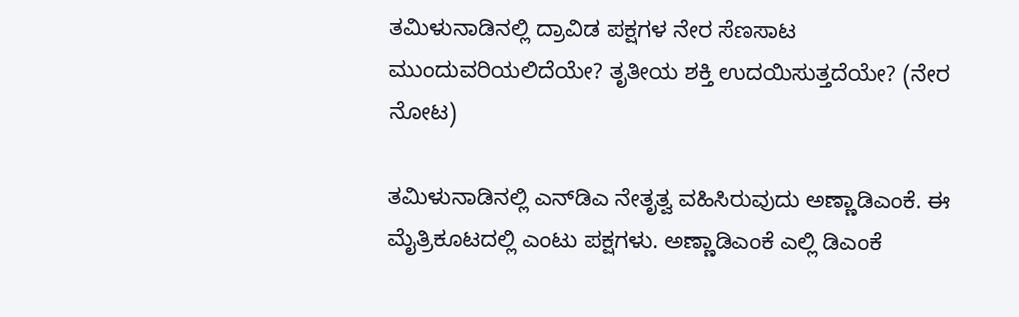ತಮಿಳುನಾಡಿನಲ್ಲಿ ದ್ರಾವಿಡ ಪಕ್ಷಗಳ ನೇರ ಸೆಣಸಾಟ ಮುಂದುವರಿಯಲಿದೆಯೇ? ತೃತೀಯ ಶಕ್ತಿ ಉದಯಿಸುತ್ತದೆಯೇ? (ನೇರ ನೋಟ)

ತಮಿಳುನಾಡಿನಲ್ಲಿ ಎನ್‌ಡಿಎ ನೇತೃತ್ವ ವಹಿಸಿರುವುದು ಅಣ್ಣಾಡಿಎಂಕೆ. ಈ ಮೈತ್ರಿಕೂಟದಲ್ಲಿ ಎಂಟು ಪಕ್ಷಗಳು. ಅಣ್ಣಾಡಿಎಂಕೆ ಎಲ್ಲಿ ಡಿಎಂಕೆ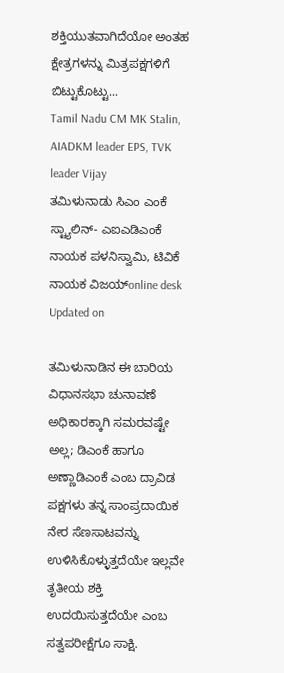ಶಕ್ತಿಯುತವಾಗಿದೆಯೋ ಅಂತಹ ಕ್ಷೇತ್ರಗಳನ್ನು ಮಿತ್ರಪಕ್ಷಗಳಿಗೆ ಬಿಟ್ಟುಕೊಟ್ಟು...
Tamil Nadu CM MK Stalin, AIADKM leader EPS, TVK leader Vijay
ತಮಿಳುನಾಡು ಸಿಎಂ ಎಂಕೆ ಸ್ಟ್ಯಾಲಿನ್- ಎಐಎಡಿಎಂಕೆ ನಾಯಕ ಪಳನಿಸ್ವಾಮಿ, ಟಿವಿಕೆ ನಾಯಕ ವಿಜಯ್online desk
Updated on

ತಮಿಳುನಾಡಿನ ಈ ಬಾರಿಯ ವಿಧಾನಸಭಾ ಚುನಾವಣೆ ಅಧಿಕಾರಕ್ಕಾಗಿ ಸಮರವಷ್ಟೇ ಅಲ್ಲ; ಡಿಎಂಕೆ ಹಾಗೂ ಅಣ್ಣಾಡಿಎಂಕೆ ಎಂಬ ದ್ರಾವಿಡ ಪಕ್ಷಗಳು ತನ್ನ ಸಾಂಪ್ರದಾಯಿಕ ನೇರ ಸೆಣಸಾಟವನ್ನು ಉಳಿಸಿಕೊಳ್ಳುತ್ತದೆಯೇ ಇಲ್ಲವೇ ತೃತೀಯ ಶಕ್ತಿ ಉದಯಿಸುತ್ತದೆಯೇ ಎಂಬ ಸತ್ವಪರೀಕ್ಷೆಗೂ ಸಾಕ್ಷಿ.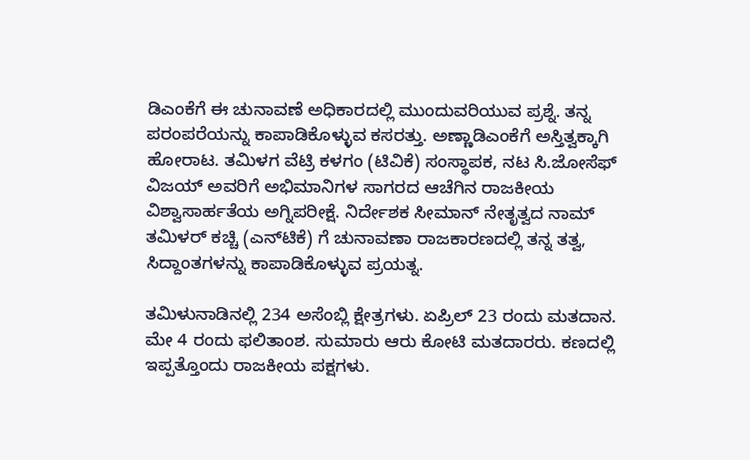ಡಿಎಂಕೆಗೆ ಈ ಚುನಾವಣೆ ಅಧಿಕಾರದಲ್ಲಿ ಮುಂದುವರಿಯುವ ಪ್ರಶ್ನೆ. ತನ್ನ ಪರಂಪರೆಯನ್ನು ಕಾಪಾಡಿಕೊಳ್ಳುವ ಕಸರತ್ತು. ಅಣ್ಣಾಡಿಎಂಕೆಗೆ ಅಸ್ತಿತ್ವಕ್ಕಾಗಿ ಹೋರಾಟ. ತಮಿಳಗ ವೆಟ್ರಿ ಕಳಗಂ (ಟಿವಿಕೆ) ಸಂಸ್ಥಾಪಕ, ನಟ ಸಿ.ಜೋಸೆಫ್‌ ವಿಜಯ್‌ ಅವರಿಗೆ ಅಭಿಮಾನಿಗಳ ಸಾಗರದ ಆಚೆಗಿನ ರಾಜಕೀಯ ವಿಶ್ವಾಸಾರ್ಹತೆಯ ಅಗ್ನಿಪರೀಕ್ಷೆ. ನಿರ್ದೇಶಕ ಸೀಮಾನ್‌ ನೇತೃತ್ವದ ನಾಮ್‌ ತಮಿಳರ್‌ ಕಚ್ಚಿ (ಎನ್‌ಟಿಕೆ) ಗೆ ಚುನಾವಣಾ ರಾಜಕಾರಣದಲ್ಲಿ ತನ್ನ ತತ್ವ, ಸಿದ್ದಾಂತಗಳನ್ನು ಕಾಪಾಡಿಕೊಳ್ಳುವ ಪ್ರಯತ್ನ.

ತಮಿಳುನಾಡಿನಲ್ಲಿ 234 ಅಸೆಂಬ್ಲಿ ಕ್ಷೇತ್ರಗಳು. ಏಪ್ರಿಲ್‌ 23 ರಂದು ಮತದಾನ. ಮೇ 4 ರಂದು ಫಲಿತಾಂಶ. ಸುಮಾರು ಆರು ಕೋಟಿ ಮತದಾರರು. ಕಣದಲ್ಲಿ ಇಪ್ಪತ್ತೊಂದು ರಾಜಕೀಯ ಪಕ್ಷಗಳು.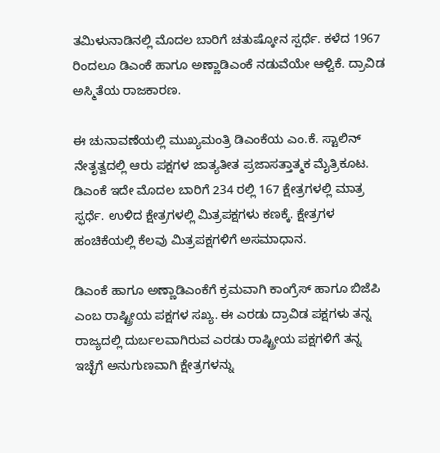ತಮಿಳುನಾಡಿನಲ್ಲಿ ಮೊದಲ ಬಾರಿಗೆ ಚತುಷ್ಕೋನ ಸ್ಪರ್ಧೆ. ಕಳೆದ 1967 ರಿಂದಲೂ ಡಿಎಂಕೆ ಹಾಗೂ ಅಣ್ಣಾಡಿಎಂಕೆ ನಡುವೆಯೇ ಆಳ್ವಿಕೆ. ದ್ರಾವಿಡ ಅಸ್ಮಿತೆಯ ರಾಜಕಾರಣ.

ಈ ಚುನಾವಣೆಯಲ್ಲಿ ಮುಖ್ಯಮಂತ್ರಿ ಡಿಎಂಕೆಯ ಎಂ.ಕೆ. ಸ್ಟಾಲಿನ್‌ ನೇತೃತ್ವದಲ್ಲಿ ಆರು ಪಕ್ಷಗಳ ಜಾತ್ಯತೀತ ಪ್ರಜಾಸತ್ತಾತ್ಮಕ ಮೈತ್ರಿಕೂಟ. ಡಿಎಂಕೆ ಇದೇ ಮೊದಲ ಬಾರಿಗೆ 234 ರಲ್ಲಿ 167 ಕ್ಷೇತ್ರಗಳಲ್ಲಿ ಮಾತ್ರ ಸ್ಫರ್ಧೆ. ಉಳಿದ ಕ್ಷೇತ್ರಗಳಲ್ಲಿ ಮಿತ್ರಪಕ್ಷಗಳು ಕಣಕ್ಕೆ. ಕ್ಷೇತ್ರಗಳ ಹಂಚಿಕೆಯಲ್ಲಿ ಕೆಲವು ಮಿತ್ರಪಕ್ಷಗಳಿಗೆ ಅಸಮಾಧಾನ.

ಡಿಎಂಕೆ ಹಾಗೂ ಅಣ್ಣಾಡಿಎಂಕೆಗೆ ಕ್ರಮವಾಗಿ ಕಾಂಗ್ರೆಸ್‌ ಹಾಗೂ ಬಿಜೆಪಿ ಎಂಬ ರಾಷ್ಟ್ರೀಯ ಪಕ್ಷಗಳ ಸಖ್ಯ. ಈ ಎರಡು ದ್ರಾವಿಡ ಪಕ್ಷಗಳು ತನ್ನ ರಾಜ್ಯದಲ್ಲಿ ದುರ್ಬಲವಾಗಿರುವ ಎರಡು ರಾಷ್ಟ್ರೀಯ ಪಕ್ಷಗಳಿಗೆ ತನ್ನ ಇಚ್ಛೆಗೆ ಅನುಗುಣವಾಗಿ ಕ್ಷೇತ್ರಗಳನ್ನು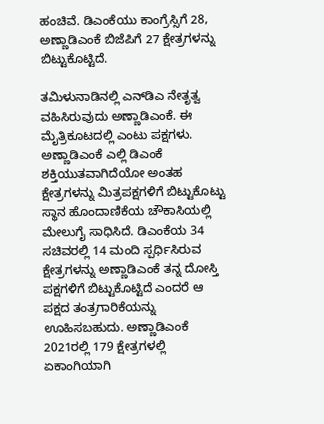ಹಂಚಿವೆ. ಡಿಎಂಕೆಯು ಕಾಂಗ್ರೆಸ್ಸಿಗೆ 28, ಅಣ್ಣಾಡಿಎಂಕೆ ಬಿಜೆಪಿಗೆ 27 ಕ್ಷೇತ್ರಗಳನ್ನು ಬಿಟ್ಟುಕೊಟ್ಟಿದೆ.

ತಮಿಳುನಾಡಿನಲ್ಲಿ ಎನ್‌ಡಿಎ ನೇತೃತ್ವ ವಹಿಸಿರುವುದು ಅಣ್ಣಾಡಿಎಂಕೆ. ಈ ಮೈತ್ರಿಕೂಟದಲ್ಲಿ ಎಂಟು ಪಕ್ಷಗಳು. ಅಣ್ಣಾಡಿಎಂಕೆ ಎಲ್ಲಿ ಡಿಎಂಕೆ ಶಕ್ತಿಯುತವಾಗಿದೆಯೋ ಅಂತಹ ಕ್ಷೇತ್ರಗಳನ್ನು ಮಿತ್ರಪಕ್ಷಗಳಿಗೆ ಬಿಟ್ಟುಕೊಟ್ಟು ಸ್ಥಾನ ಹೊಂದಾಣಿಕೆಯ ಚೌಕಾಸಿಯಲ್ಲಿ ಮೇಲುಗೈ ಸಾಧಿಸಿದೆ. ಡಿಎಂಕೆಯ 34 ಸಚಿವರಲ್ಲಿ 14 ಮಂದಿ ಸ್ಪರ್ಧಿಸಿರುವ ಕ್ಷೇತ್ರಗಳನ್ನು ಅಣ್ಣಾಡಿಎಂಕೆ ತನ್ನ ದೋಸ್ತಿ ಪಕ್ಷಗಳಿಗೆ ಬಿಟ್ಟುಕೊಟ್ಟಿದೆ ಎಂದರೆ ಆ ಪಕ್ಷದ ತಂತ್ರಗಾರಿಕೆಯನ್ನು ಊಹಿಸಬಹುದು. ಅಣ್ಣಾಡಿಎಂಕೆ 2021ರಲ್ಲಿ 179 ಕ್ಷೇತ್ರಗಳಲ್ಲಿ ಏಕಾಂಗಿಯಾಗಿ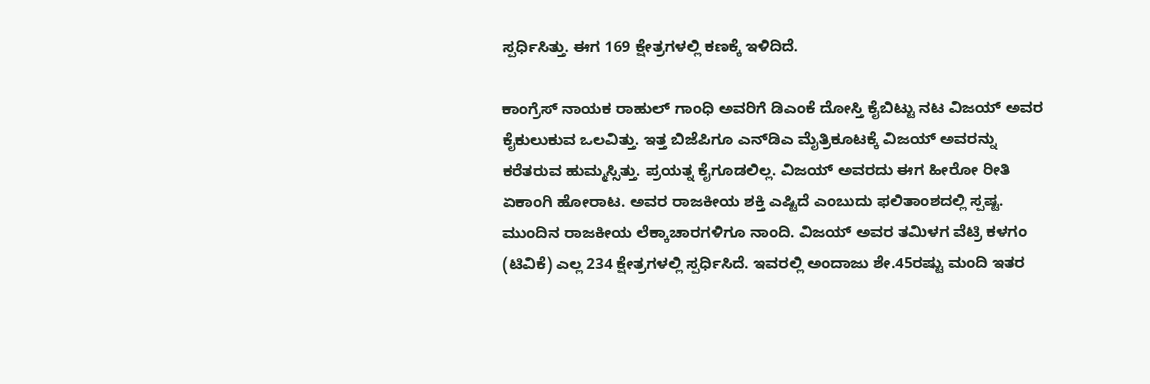ಸ್ಪರ್ಧಿಸಿತ್ತು. ಈಗ 169 ಕ್ಷೇತ್ರಗಳಲ್ಲಿ ಕಣಕ್ಕೆ ಇಳಿದಿದೆ.

ಕಾಂಗ್ರೆಸ್‌ ನಾಯಕ ರಾಹುಲ್‌ ಗಾಂಧಿ ಅವರಿಗೆ ಡಿಎಂಕೆ ದೋಸ್ತಿ ಕೈಬಿಟ್ಟು ನಟ ವಿಜಯ್ ಅವರ ಕೈಕುಲುಕುವ ಒಲವಿತ್ತು. ಇತ್ತ ಬಿಜೆಪಿಗೂ ಎನ್‌ಡಿಎ ಮೈತ್ರಿಕೂಟಕ್ಕೆ ವಿಜಯ್ ಅವರನ್ನು ಕರೆತರುವ ಹುಮ್ಮಸ್ಸಿತ್ತು. ಪ್ರಯತ್ನ ಕೈಗೂಡಲಿಲ್ಲ. ವಿಜಯ್ ಅವರದು ಈಗ ಹೀರೋ ರೀತಿ ಏಕಾಂಗಿ ಹೋರಾಟ. ಅವರ ರಾಜಕೀಯ ಶಕ್ತಿ ಎಷ್ಟಿದೆ ಎಂಬುದು ಫಲಿತಾಂಶದಲ್ಲಿ ಸ್ಪಷ್ಟ. ಮುಂದಿನ ರಾಜಕೀಯ ಲೆಕ್ಕಾಚಾರಗಳಿಗೂ ನಾಂದಿ. ವಿಜಯ್ ಅವರ ತಮಿಳಗ ವೆಟ್ರಿ ಕಳಗಂ (ಟಿವಿಕೆ) ಎಲ್ಲ 234 ಕ್ಷೇತ್ರಗಳಲ್ಲಿ ಸ್ಪರ್ಧಿಸಿದೆ. ಇವರಲ್ಲಿ ಅಂದಾಜು ಶೇ.45ರಷ್ಟು ಮಂದಿ ಇತರ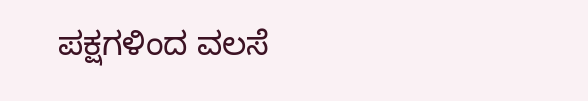ಪಕ್ಷಗಳಿಂದ ವಲಸೆ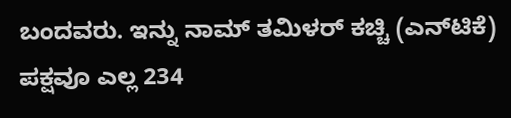ಬಂದವರು. ಇನ್ನು ನಾಮ್‌ ತಮಿಳರ್ ಕಚ್ಚಿ (ಎನ್‌ಟಿಕೆ) ಪಕ್ಷವೂ ಎಲ್ಲ 234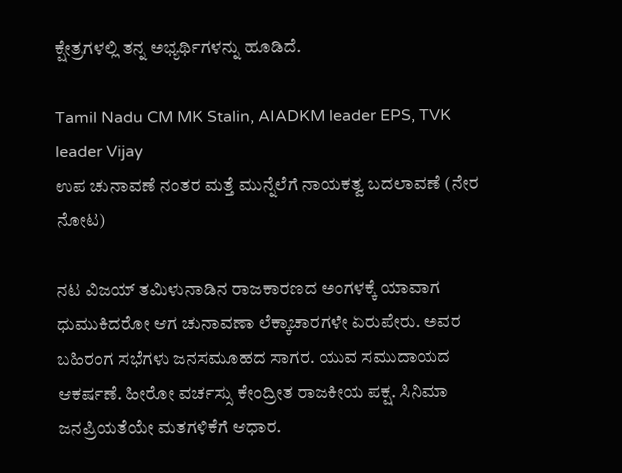ಕ್ಷೇತ್ರಗಳಲ್ಲಿ ತನ್ನ ಅಭ್ಯರ್ಥಿಗಳನ್ನು ಹೂಡಿದೆ.

Tamil Nadu CM MK Stalin, AIADKM leader EPS, TVK leader Vijay
ಉಪ ಚುನಾವಣೆ ನಂತರ ಮತ್ತೆ ಮುನ್ನೆಲೆಗೆ ನಾಯಕತ್ವ ಬದಲಾವಣೆ (ನೇರ ನೋಟ)

ನಟ ವಿಜಯ್ ತಮಿಳುನಾಡಿನ ರಾಜಕಾರಣದ ಅಂಗಳಕ್ಕೆ ಯಾವಾಗ ಧುಮುಕಿದರೋ ಆಗ ಚುನಾವಣಾ ಲೆಕ್ಕಾಚಾರಗಳೇ ಏರುಪೇರು. ಅವರ ಬಹಿರಂಗ ಸಭೆಗಳು ಜನಸಮೂಹದ ಸಾಗರ. ಯುವ ಸಮುದಾಯದ ಆಕರ್ಷಣೆ. ಹೀರೋ ವರ್ಚಸ್ಸು ಕೇಂದ್ರೀತ ರಾಜಕೀಯ ಪಕ್ಷ. ಸಿನಿಮಾ ಜನಪ್ರಿಯತೆಯೇ ಮತಗಳಿಕೆಗೆ ಆಧಾರ.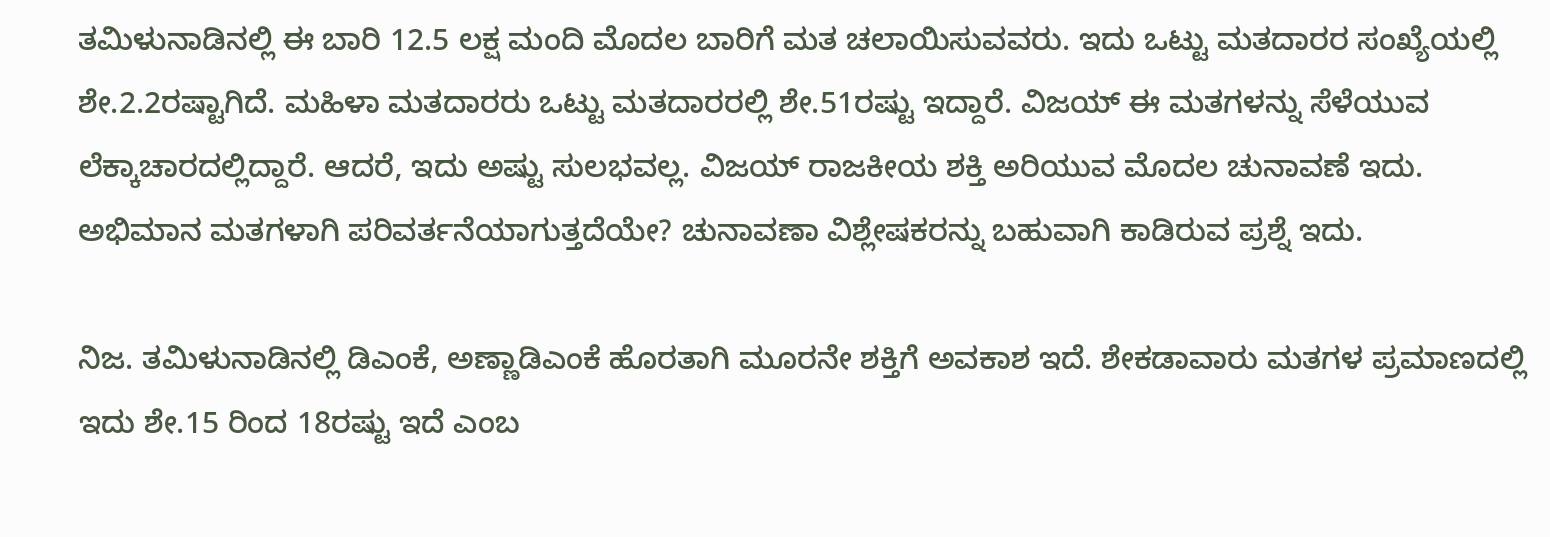ತಮಿಳುನಾಡಿನಲ್ಲಿ ಈ ಬಾರಿ 12.5 ಲಕ್ಷ ಮಂದಿ ಮೊದಲ ಬಾರಿಗೆ ಮತ ಚಲಾಯಿಸುವವರು. ಇದು ಒಟ್ಟು ಮತದಾರರ ಸಂಖ್ಯೆಯಲ್ಲಿ ಶೇ.2.2ರಷ್ಟಾಗಿದೆ. ಮಹಿಳಾ ಮತದಾರರು ಒಟ್ಟು ಮತದಾರರಲ್ಲಿ ಶೇ.51ರಷ್ಟು ಇದ್ದಾರೆ. ವಿಜಯ್‌ ಈ ಮತಗಳನ್ನು ಸೆಳೆಯುವ ಲೆಕ್ಕಾಚಾರದಲ್ಲಿದ್ದಾರೆ. ಆದರೆ, ಇದು ಅಷ್ಟು ಸುಲಭವಲ್ಲ. ವಿಜಯ್‌ ರಾಜಕೀಯ ಶಕ್ತಿ ಅರಿಯುವ ಮೊದಲ ಚುನಾವಣೆ ಇದು. ಅಭಿಮಾನ ಮತಗಳಾಗಿ ಪರಿವರ್ತನೆಯಾಗುತ್ತದೆಯೇ? ಚುನಾವಣಾ ವಿಶ್ಲೇಷಕರನ್ನು ಬಹುವಾಗಿ ಕಾಡಿರುವ ಪ್ರಶ್ನೆ ಇದು.

ನಿಜ. ತಮಿಳುನಾಡಿನಲ್ಲಿ ಡಿಎಂಕೆ, ಅಣ್ಣಾಡಿಎಂಕೆ ಹೊರತಾಗಿ ಮೂರನೇ ಶಕ್ತಿಗೆ ಅವಕಾಶ ಇದೆ. ಶೇಕಡಾವಾರು ಮತಗಳ ಪ್ರಮಾಣದಲ್ಲಿ ಇದು ಶೇ.15 ರಿಂದ 18ರಷ್ಟು ಇದೆ ಎಂಬ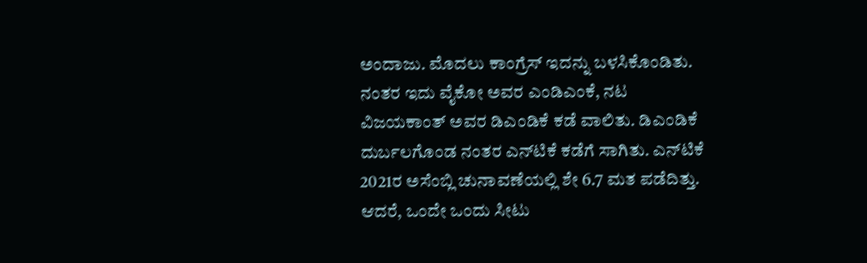ಅಂದಾಜು. ಮೊದಲು ಕಾಂಗ್ರೆಸ್‌ ಇದನ್ನು ಬಳಸಿಕೊಂಡಿತು. ನಂತರ ಇದು ವೈಕೋ ಅವರ ಎಂಡಿಎಂಕೆ, ನಟ ವಿಜಯಕಾಂತ್ ಅವರ ಡಿಎಂಡಿಕೆ ಕಡೆ ವಾಲಿತು. ಡಿಎಂಡಿಕೆ ದುರ್ಬಲಗೊಂಡ ನಂತರ ಎನ್‌ಟಿಕೆ ಕಡೆಗೆ ಸಾಗಿತು. ಎನ್‌ಟಿಕೆ 2021ರ ಅಸೆಂಬ್ಲಿ ಚುನಾವಣೆಯಲ್ಲಿ ಶೇ 6.7 ಮತ ಪಡೆದಿತ್ತು. ಆದರೆ, ಒಂದೇ ಒಂದು ಸೀಟು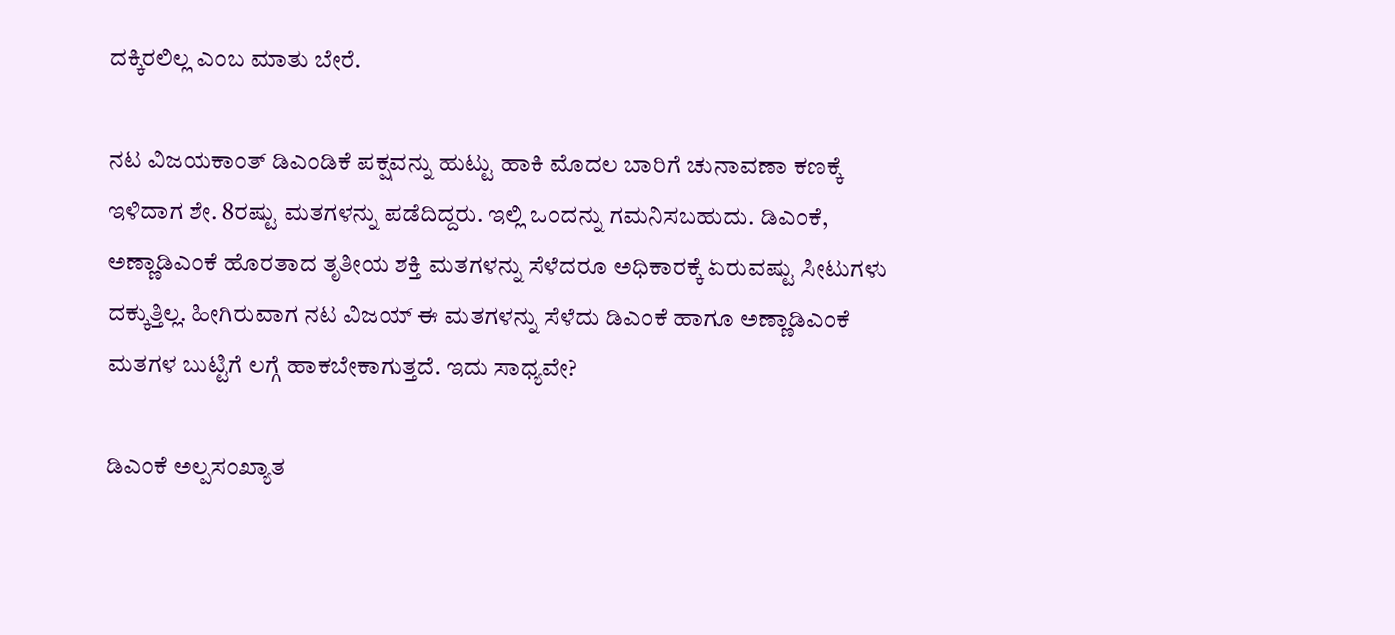ದಕ್ಕಿರಲಿಲ್ಲ ಎಂಬ ಮಾತು ಬೇರೆ.

ನಟ ವಿಜಯಕಾಂತ್ ಡಿಎಂಡಿಕೆ ಪಕ್ಷವನ್ನು ಹುಟ್ಟು ಹಾಕಿ ಮೊದಲ ಬಾರಿಗೆ ಚುನಾವಣಾ ಕಣಕ್ಕೆ ಇಳಿದಾಗ ಶೇ. 8ರಷ್ಟು ಮತಗಳನ್ನು ಪಡೆದಿದ್ದರು. ಇಲ್ಲಿ ಒಂದನ್ನು ಗಮನಿಸಬಹುದು. ಡಿಎಂಕೆ, ಅಣ್ಣಾಡಿಎಂಕೆ ಹೊರತಾದ ತೃತೀಯ ಶಕ್ತಿ ಮತಗಳನ್ನು ಸೆಳೆದರೂ ಅಧಿಕಾರಕ್ಕೆ ಏರುವಷ್ಟು ಸೀಟುಗಳು ದಕ್ಕುತ್ತಿಲ್ಲ. ಹೀಗಿರುವಾಗ ನಟ ವಿಜಯ್‌ ಈ ಮತಗಳನ್ನು ಸೆಳೆದು ಡಿಎಂಕೆ ಹಾಗೂ ಅಣ್ಣಾಡಿಎಂಕೆ ಮತಗಳ ಬುಟ್ಟಿಗೆ ಲಗ್ಗೆ ಹಾಕಬೇಕಾಗುತ್ತದೆ. ಇದು ಸಾಧ್ಯವೇ?

ಡಿಎಂಕೆ ಅಲ್ಪಸಂಖ್ಯಾತ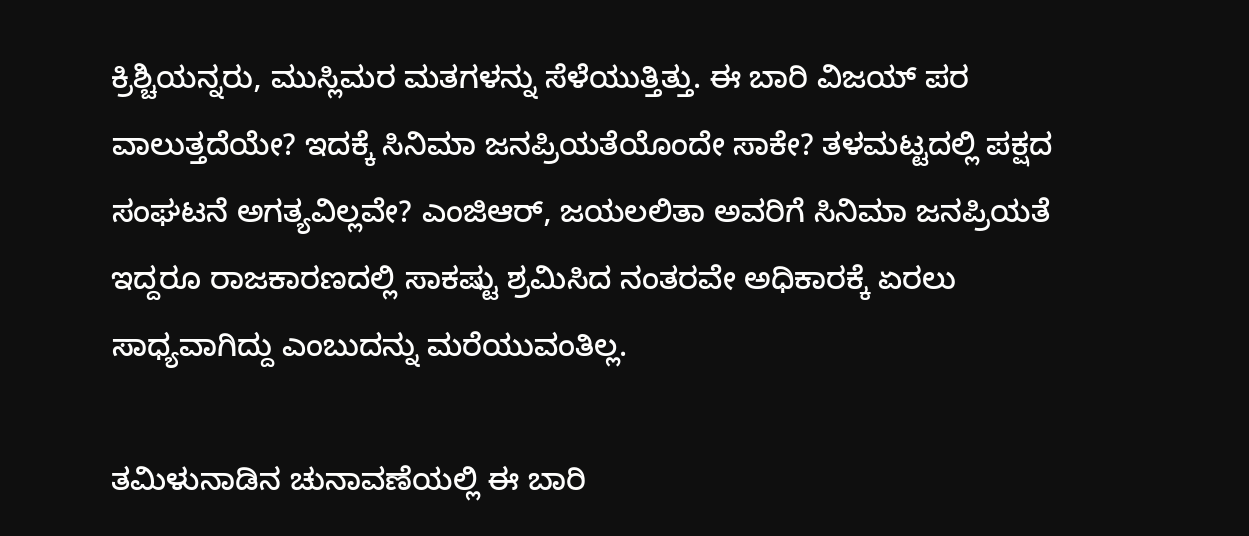ಕ್ರಿಶ್ಚಿಯನ್ನರು, ಮುಸ್ಲಿಮರ ಮತಗಳನ್ನು ಸೆಳೆಯುತ್ತಿತ್ತು. ಈ ಬಾರಿ ವಿಜಯ್‌ ಪರ ವಾಲುತ್ತದೆಯೇ? ಇದಕ್ಕೆ ಸಿನಿಮಾ ಜನಪ್ರಿಯತೆಯೊಂದೇ ಸಾಕೇ? ತಳಮಟ್ಟದಲ್ಲಿ ಪಕ್ಷದ ಸಂಘಟನೆ ಅಗತ್ಯವಿಲ್ಲವೇ? ಎಂಜಿಆರ್‌, ಜಯಲಲಿತಾ ಅವರಿಗೆ ಸಿನಿಮಾ ಜನಪ್ರಿಯತೆ ಇದ್ದರೂ ರಾಜಕಾರಣದಲ್ಲಿ ಸಾಕಷ್ಟು ಶ್ರಮಿಸಿದ ನಂತರವೇ ಅಧಿಕಾರಕ್ಕೆ ಏರಲು ಸಾಧ್ಯವಾಗಿದ್ದು ಎಂಬುದನ್ನು ಮರೆಯುವಂತಿಲ್ಲ.

ತಮಿಳುನಾಡಿನ ಚುನಾವಣೆಯಲ್ಲಿ ಈ ಬಾರಿ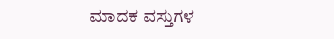ಮಾದಕ ವಸ್ತುಗಳ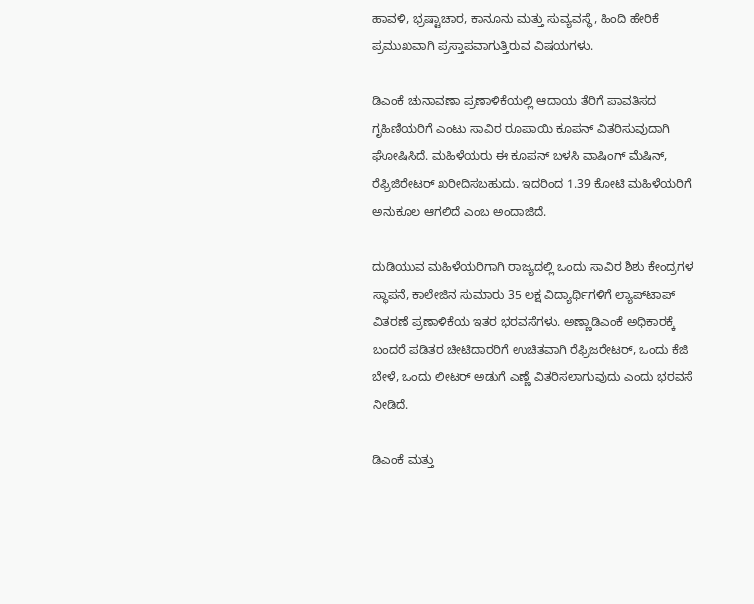ಹಾವಳಿ, ಭ್ರಷ್ಟಾಚಾರ, ಕಾನೂನು ಮತ್ತು ಸುವ್ಯವಸ್ಥೆ, ಹಿಂದಿ ಹೇರಿಕೆ ಪ್ರಮುಖವಾಗಿ ಪ್ರಸ್ತಾಪವಾಗುತ್ತಿರುವ ವಿಷಯಗಳು.

ಡಿಎಂಕೆ ಚುನಾವಣಾ ಪ್ರಣಾಳಿಕೆಯಲ್ಲಿ ಆದಾಯ ತೆರಿಗೆ ಪಾವತಿಸದ ಗೃಹಿಣಿಯರಿಗೆ ಎಂಟು ಸಾವಿರ ರೂಪಾಯಿ ಕೂಪನ್‌ ವಿತರಿಸುವುದಾಗಿ ಘೋಷಿಸಿದೆ. ಮಹಿಳೆಯರು ಈ ಕೂಪನ್ ಬಳಸಿ ವಾಷಿಂಗ್‌ ಮೆಷಿನ್‌, ರೆಫ್ರಿಜಿರೇಟರ್‌ ಖರೀದಿಸಬಹುದು. ಇದರಿಂದ 1.39 ಕೋಟಿ ಮಹಿಳೆಯರಿಗೆ ಅನುಕೂಲ ಆಗಲಿದೆ ಎಂಬ ಅಂದಾಜಿದೆ.

ದುಡಿಯುವ ಮಹಿಳೆಯರಿಗಾಗಿ ರಾಜ್ಯದಲ್ಲಿ ಒಂದು ಸಾವಿರ ಶಿಶು ಕೇಂದ್ರಗಳ ಸ್ಥಾಪನೆ, ಕಾಲೇಜಿನ ಸುಮಾರು 35 ಲಕ್ಷ ವಿದ್ಯಾರ್ಥಿಗಳಿಗೆ ಲ್ಯಾಪ್‌ಟಾಪ್‌ ವಿತರಣೆ ಪ್ರಣಾಳಿಕೆಯ ಇತರ ಭರವಸೆಗಳು. ಅಣ್ಣಾಡಿಎಂಕೆ ಅಧಿಕಾರಕ್ಕೆ ಬಂದರೆ ಪಡಿತರ ಚೀಟಿದಾರರಿಗೆ ಉಚಿತವಾಗಿ ರೆಫ್ರಿಜರೇಟರ್‌, ಒಂದು ಕೆಜಿ ಬೇಳೆ, ಒಂದು ಲೀಟರ್‌ ಅಡುಗೆ ಎಣ್ಣೆ ವಿತರಿಸಲಾಗುವುದು ಎಂದು ಭರವಸೆ ನೀಡಿದೆ.

ಡಿಎಂಕೆ ಮತ್ತು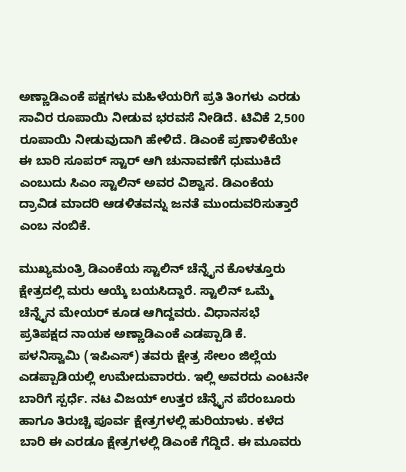ಅಣ್ಣಾಡಿಎಂಕೆ ಪಕ್ಷಗಳು ಮಹಿಳೆಯರಿಗೆ ಪ್ರತಿ ತಿಂಗಳು ಎರಡು ಸಾವಿರ ರೂಪಾಯಿ ನೀಡುವ ಭರವಸೆ ನೀಡಿದೆ. ಟಿವಿಕೆ 2,500 ರೂಪಾಯಿ ನೀಡುವುದಾಗಿ ಹೇಳಿದೆ. ಡಿಎಂಕೆ ಪ್ರಣಾಳಿಕೆಯೇ ಈ ಬಾರಿ ಸೂಪರ್‌ ಸ್ಟಾರ್‌ ಆಗಿ ಚುನಾವಣೆಗೆ ಧುಮುಕಿದೆ ಎಂಬುದು ಸಿಎಂ ಸ್ಟಾಲಿನ್‌ ಅವರ ವಿಶ್ವಾಸ. ಡಿಎಂಕೆಯ ದ್ರಾವಿಡ ಮಾದರಿ ಆಡಳಿತವನ್ನು ಜನತೆ ಮುಂದುವರಿಸುತ್ತಾರೆ ಎಂಬ ನಂಬಿಕೆ.

ಮುಖ್ಯಮಂತ್ರಿ ಡಿಎಂಕೆಯ ಸ್ಟಾಲಿನ್ ಚೆನ್ನೈನ ಕೊಳತ್ತೂರು ಕ್ಷೇತ್ರದಲ್ಲಿ ಮರು ಆಯ್ಕೆ ಬಯಸಿದ್ದಾರೆ. ಸ್ಟಾಲಿನ್‌ ಒಮ್ಮೆ ಚೆನ್ನೈನ ಮೇಯರ್‌ ಕೂಡ ಆಗಿದ್ದವರು. ವಿಧಾನಸಭೆ ಪ್ರತಿಪಕ್ಷದ ನಾಯಕ ಅಣ್ಣಾಡಿಎಂಕೆ ಎಡಪ್ಪಾಡಿ ಕೆ. ಪಳನಿಸ್ವಾಮಿ (ಇಪಿಎಸ್‌) ತವರು ಕ್ಷೇತ್ರ ಸೇಲಂ ಜಿಲ್ಲೆಯ ಎಡಪ್ಪಾಡಿಯಲ್ಲಿ ಉಮೇದುವಾರರು. ಇಲ್ಲಿ ಅವರದು ಎಂಟನೇ ಬಾರಿಗೆ ಸ್ಪರ್ಧೆ. ನಟ ವಿಜಯ್‌ ಉತ್ತರ ಚೆನ್ನೈನ ಪೆರಂಬೂರು ಹಾಗೂ ತಿರುಚ್ಚಿ ಪೂರ್ವ ಕ್ಷೇತ್ರಗಳಲ್ಲಿ ಹುರಿಯಾಳು. ಕಳೆದ ಬಾರಿ ಈ ಎರಡೂ ಕ್ಷೇತ್ರಗಳಲ್ಲಿ ಡಿಎಂಕೆ ಗೆದ್ದಿದೆ. ಈ ಮೂವರು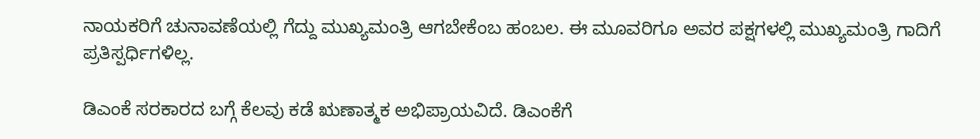ನಾಯಕರಿಗೆ ಚುನಾವಣೆಯಲ್ಲಿ ಗೆದ್ದು ಮುಖ್ಯಮಂತ್ರಿ ಆಗಬೇಕೆಂಬ ಹಂಬಲ. ಈ ಮೂವರಿಗೂ ಅವರ ಪಕ್ಷಗಳಲ್ಲಿ ಮುಖ್ಯಮಂತ್ರಿ ಗಾದಿಗೆ ಪ್ರತಿಸ್ಪರ್ಧಿಗಳಿಲ್ಲ.

ಡಿಎಂಕೆ ಸರಕಾರದ ಬಗ್ಗೆ ಕೆಲವು ಕಡೆ ಋಣಾತ್ಮಕ ಅಭಿಪ್ರಾಯವಿದೆ. ಡಿಎಂಕೆಗೆ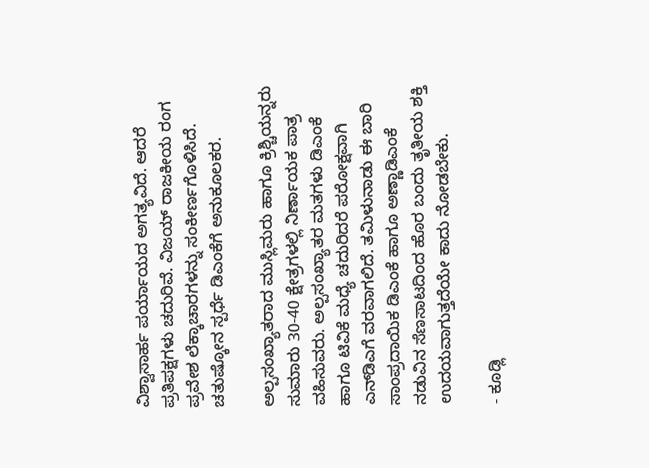ವಿಶ್ವಾಸಾರ್ಹ ಪರ್ಯಾಯದ ಅಗತ್ಯವಿದೆ. ಆದರೆ ಪ್ರತಿಪಕ್ಷಗಳು ಚದುರಿವೆ. ವಿಜಯ್‌ ರಾಜಕೀಯ ರಂಗ ಪ್ರವೇಶ ಲೆಕ್ಕಾಚಾರಗಳನ್ನು ಸಂಕೀರ್ಣಗೊಳಿಸಿದೆ. ಚತುಷ್ಕೋನ ಸ್ಪರ್ಧೆ ಡಿಎಂಕೆಗೆ ಅನುಕೂಲಕರ.

ಅಲ್ಪಸಂಖ್ಯಾತರಾದ ಮುಸ್ಲಿಮರು ಹಾಗೂ ಕ್ರಿಶ್ಚಿಯನ್ನರು ಸುಮಾರು 30-40 ಕ್ಷೇತ್ರಗಳಲ್ಲಿ ನಿರ್ಣಾಯಕ ಪಾತ್ರ ವಹಿಸುವರು. ಅಲ್ಪಸಂಖ್ಯಾತರ ಮತಗಳು ಡಿಎಂಕೆ ಹಾಗೂ ಟಿವಿಕೆ ಮಧ್ಯೆ ಚದುರಿದರೆ ಪರೋಕ್ಷವಾಗಿ ಎನ್‌ಡಿಎಗೆ ವರವಾಗಲಿದೆ. ತಮಿಳುನಾಡು ಈ ಬಾರಿ ಸಾಂಪ್ರದಾಯಿಕ ಡಿಎಂಕೆ ಹಾಗೂ ಅಣ್ಣಾಡಿಎಂಕೆ ನಡುವಿನ ಸೆಣಸಾಟದಿಂದ ಹೊರ ಬಂದು ತೃತೀಯ ಶಕ್ತಿ ಉದಯವಾಗುತ್ತದೆಯೇ ಕಾದು ನೋಡಬೇಕು.

- ಕೂಡ್ಲಿ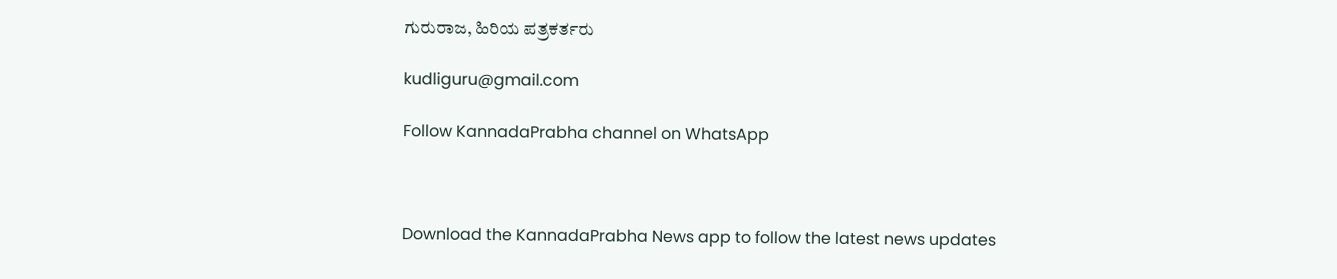ಗುರುರಾಜ, ಹಿರಿಯ ಪತ್ರಕರ್ತರು

kudliguru@gmail.com

Follow KannadaPrabha channel on WhatsApp



Download the KannadaPrabha News app to follow the latest news updates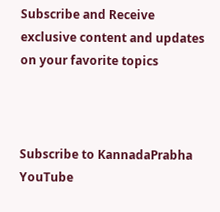Subscribe and Receive exclusive content and updates on your favorite topics



Subscribe to KannadaPrabha YouTube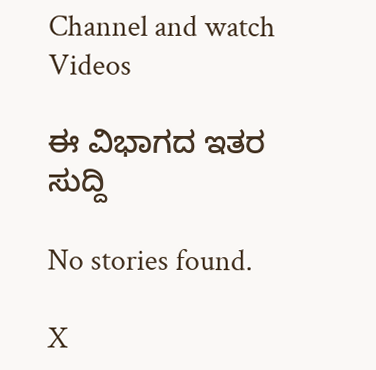Channel and watch Videos

ಈ ವಿಭಾಗದ ಇತರ ಸುದ್ದಿ

No stories found.

X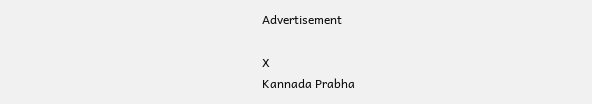Advertisement

X
Kannada Prabha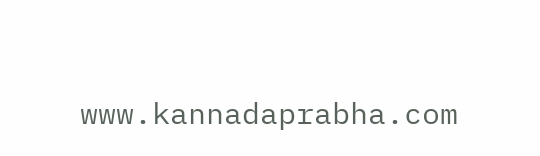www.kannadaprabha.com